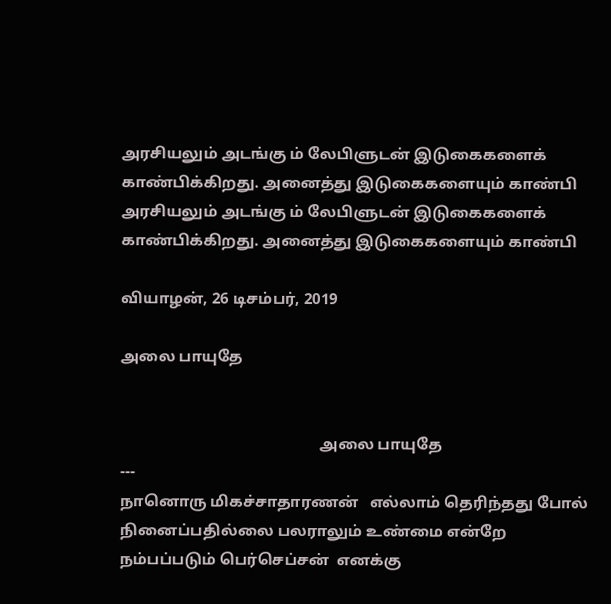அரசியலும் அடங்கு ம் லேபிளுடன் இடுகைகளைக் காண்பிக்கிறது. அனைத்து இடுகைகளையும் காண்பி
அரசியலும் அடங்கு ம் லேபிளுடன் இடுகைகளைக் காண்பிக்கிறது. அனைத்து இடுகைகளையும் காண்பி

வியாழன், 26 டிசம்பர், 2019

அலை பாயுதே


                                                   அலை பாயுதே                                     ---
நானொரு மிகச்சாதாரணன்   எல்லாம் தெரிந்தது போல் நினைப்பதில்லை பலராலும் உண்மை என்றே நம்பப்படும் பெர்செப்சன்  எனக்கு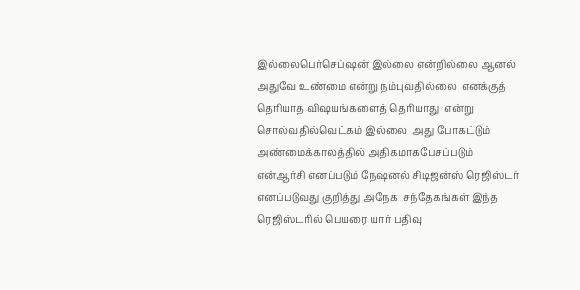இல்லைபெர்செப்ஷன் இல்லை என்றில்லை ஆனல் அதுவே உண்மை என்று நம்புவதில்லை  எனக்குத் தெரியாத விஷயங்களைத் தெரியாது  என்று சொல்வதில்வெட்கம் இல்லை  அது போகட்டும் அண்மைக்காலத்தில் அதிகமாகபேசப்படும் என்ஆர்சி எனப்படும் நேஷனல் சிடிஜன்ஸ் ரெஜிஸ்டர் எனப்படுவது குறித்து அநேக  சந்தேகங்கள் இந்த ரெஜிஸ்டரில் பெயரை யார் பதிவு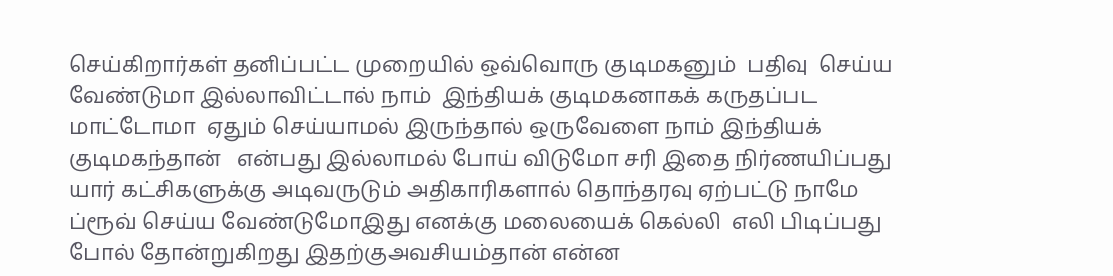செய்கிறார்கள் தனிப்பட்ட முறையில் ஒவ்வொரு குடிமகனும்  பதிவு  செய்ய வேண்டுமா இல்லாவிட்டால் நாம்  இந்தியக் குடிமகனாகக் கருதப்பட மாட்டோமா  ஏதும் செய்யாமல் இருந்தால் ஒருவேளை நாம் இந்தியக் குடிமகந்தான்   என்பது இல்லாமல் போய் விடுமோ சரி இதை நிர்ணயிப்பது யார் கட்சிகளுக்கு அடிவருடும் அதிகாரிகளால் தொந்தரவு ஏற்பட்டு நாமே ப்ரூவ் செய்ய வேண்டுமோஇது எனக்கு மலையைக் கெல்லி  எலி பிடிப்பது போல் தோன்றுகிறது இதற்குஅவசியம்தான் என்ன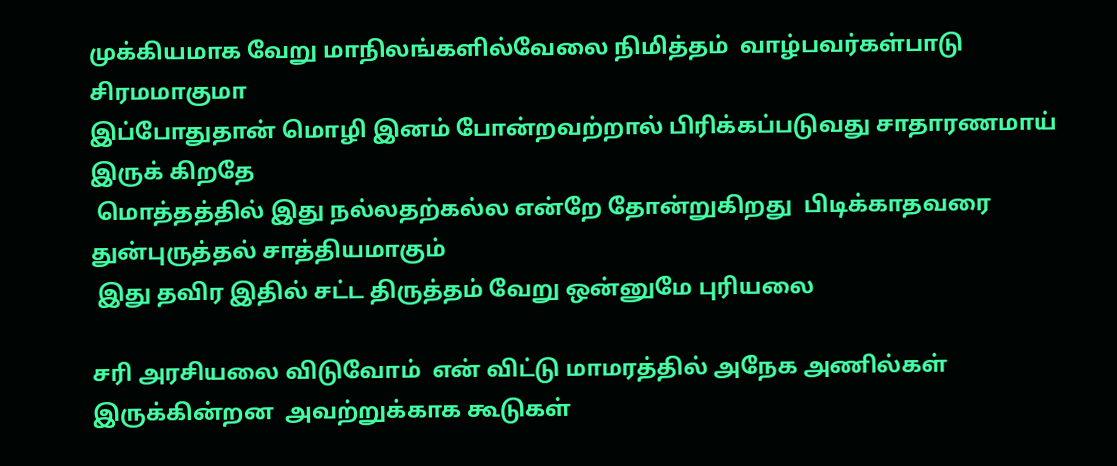முக்கியமாக வேறு மாநிலங்களில்வேலை நிமித்தம்  வாழ்பவர்கள்பாடு  சிரமமாகுமா
இப்போதுதான் மொழி இனம் போன்றவற்றால் பிரிக்கப்படுவது சாதாரணமாய் இருக் கிறதே
 மொத்தத்தில் இது நல்லதற்கல்ல என்றே தோன்றுகிறது  பிடிக்காதவரை துன்புருத்தல் சாத்தியமாகும்
 இது தவிர இதில் சட்ட திருத்தம் வேறு ஒன்னுமே புரியலை

சரி அரசியலை விடுவோம்  என் விட்டு மாமரத்தில் அநேக அணில்கள்  இருக்கின்றன  அவற்றுக்காக கூடுகள்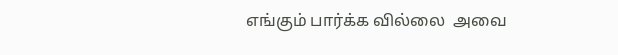எங்கும் பார்க்க வில்லை  அவை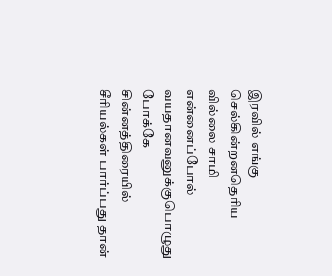இரவில் எங்கு செல்கின்றனதெரிய வில்லை சாமி
என்னைப்போல் வயதானவனுக்குபொழுது போக்கே   சின்னத்திரையில் சீரியல்கள் பார்ப்பது தான்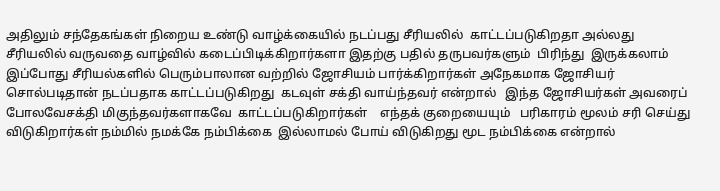அதிலும் சந்தேகங்கள் நிறைய உண்டு வாழ்க்கையில் நடப்பது சீரியலில்  காட்டப்படுகிறதா அல்லது சீரியலில் வருவதை வாழ்வில் கடைப்பிடிக்கிறார்களா இதற்கு பதில் தருபவர்களும்  பிரிந்து  இருக்கலாம்   இப்போது சீரியல்களில் பெரும்பாலான வற்றில் ஜோசியம் பார்க்கிறார்கள் அநேகமாக ஜோசியர் சொல்படிதான் நடப்பதாக காட்டப்படுகிறது  கடவுள் சக்தி வாய்ந்தவர் என்றால்   இந்த ஜோசியர்கள் அவரைப் போலவேசக்தி மிகுந்தவர்களாகவே  காட்டப்படுகிறார்கள்    எந்தக் குறையையும்   பரிகாரம் மூலம் சரி செய்து விடுகிறார்கள் நம்மில் நமக்கே நம்பிக்கை  இல்லாமல் போய் விடுகிறது மூட நம்பிக்கை என்றால்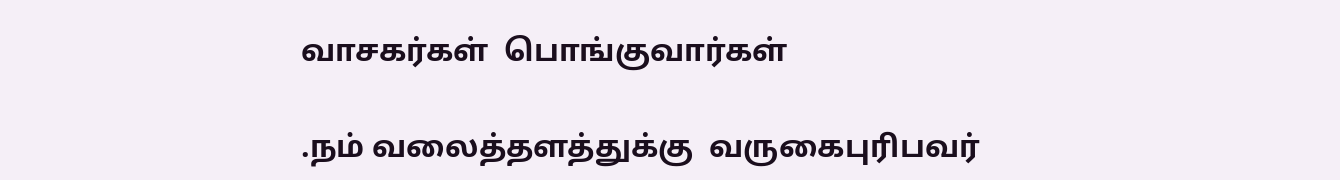வாசகர்கள்  பொங்குவார்கள்

.நம் வலைத்தளத்துக்கு  வருகைபுரிபவர்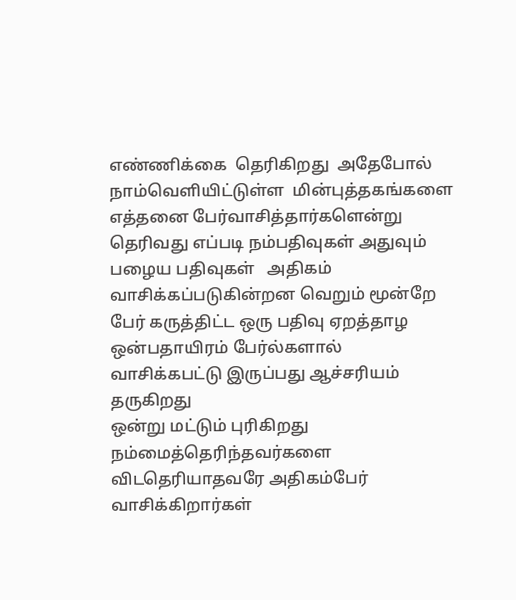எண்ணிக்கை  தெரிகிறது  அதேபோல் நாம்வெளியிட்டுள்ள  மின்புத்தகங்களை எத்தனை பேர்வாசித்தார்களென்று தெரிவது எப்படி நம்பதிவுகள் அதுவும் பழைய பதிவுகள்   அதிகம்  வாசிக்கப்படுகின்றன வெறும் மூன்றே பேர் கருத்திட்ட ஒரு பதிவு ஏறத்தாழ ஒன்பதாயிரம் பேர்ல்களால்  வாசிக்கபட்டு இருப்பது ஆச்சரியம் தருகிறது
ஒன்று மட்டும் புரிகிறது
நம்மைத்தெரிந்தவர்களை  விடதெரியாதவரே அதிகம்பேர் வாசிக்கிறார்கள்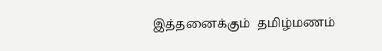இத்தனைக்கும்  தமிழ்மணம்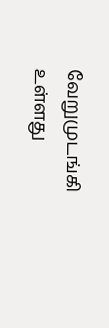வேறுமுடங்கி உள்ளது